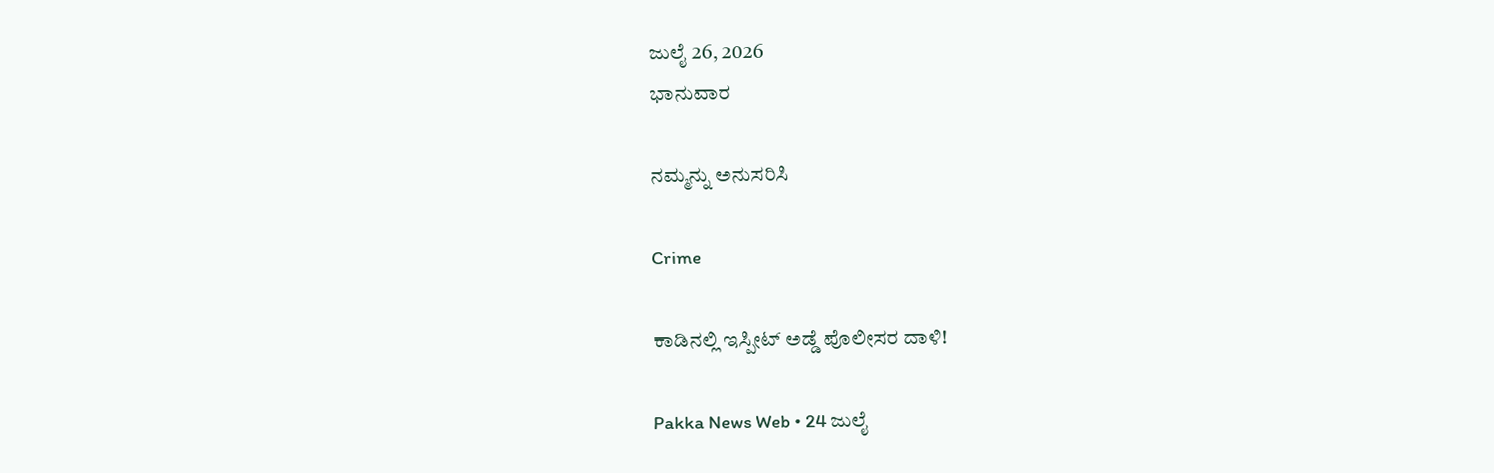ಜುಲೈ 26, 2026
ಭಾನುವಾರ

ನಮ್ಮನ್ನು ಅನುಸರಿಸಿ

Crime

ಕಾಡಿನಲ್ಲಿ ಇಸ್ಪೀಟ್ ಅಡ್ಡೆ ಪೊಲೀಸರ ದಾಳಿ!

Pakka News Web • 24 ಜುಲೈ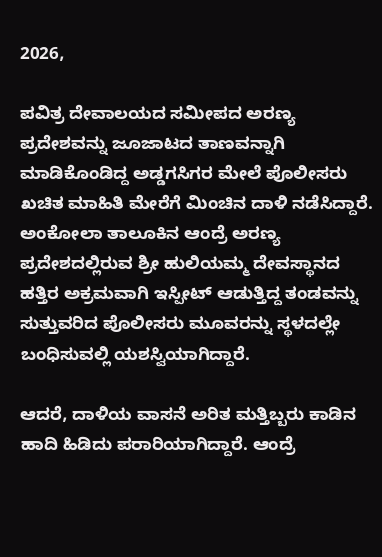2026,

ಪವಿತ್ರ ದೇವಾಲಯದ ಸಮೀಪದ ಅರಣ್ಯ ಪ್ರದೇಶವನ್ನು ಜೂಜಾಟದ ತಾಣವನ್ನಾಗಿ ಮಾಡಿಕೊಂಡಿದ್ದ ಅಡ್ಡಗಸಿಗರ ಮೇಲೆ ಪೊಲೀಸರು ಖಚಿತ ಮಾಹಿತಿ ಮೇರೆಗೆ ಮಿಂಚಿನ ದಾಳಿ ನಡೆಸಿದ್ದಾರೆ. ಅಂಕೋಲಾ ತಾಲೂಕಿನ ಆಂದ್ರೆ ಅರಣ್ಯ ಪ್ರದೇಶದಲ್ಲಿರುವ ಶ್ರೀ ಹುಲಿಯಮ್ಮ ದೇವಸ್ಥಾನದ ಹತ್ತಿರ ಅಕ್ರಮವಾಗಿ ಇಸ್ಪೀಟ್ ಆಡುತ್ತಿದ್ದ ತಂಡವನ್ನು ಸುತ್ತುವರಿದ ಪೊಲೀಸರು ಮೂವರನ್ನು ಸ್ಥಳದಲ್ಲೇ ಬಂಧಿಸುವಲ್ಲಿ ಯಶಸ್ವಿಯಾಗಿದ್ದಾರೆ.

ಆದರೆ, ದಾಳಿಯ ವಾಸನೆ ಅರಿತ ಮತ್ತಿಬ್ಬರು ಕಾಡಿನ ಹಾದಿ ಹಿಡಿದು ಪರಾರಿಯಾಗಿದ್ದಾರೆ. ಆಂದ್ರೆ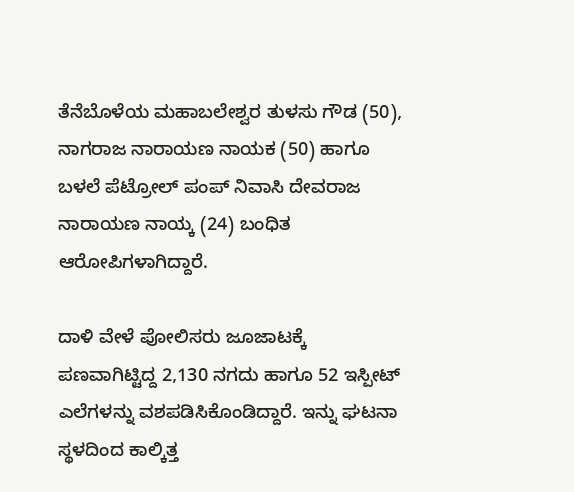ತೆನೆಬೊಳೆಯ ಮಹಾಬಲೇಶ್ವರ ತುಳಸು ಗೌಡ (50), ನಾಗರಾಜ ನಾರಾಯಣ ನಾಯಕ (50) ಹಾಗೂ ಬಳಲೆ ಪೆಟ್ರೋಲ್ ಪಂಪ್ ನಿವಾಸಿ ದೇವರಾಜ ನಾರಾಯಣ ನಾಯ್ಕ (24) ಬಂಧಿತ ಆರೋಪಿಗಳಾಗಿದ್ದಾರೆ.

ದಾಳಿ ವೇಳೆ ಪೋಲಿಸರು ಜೂಜಾಟಕ್ಕೆ ಪಣವಾಗಿಟ್ಟಿದ್ದ 2,130 ನಗದು ಹಾಗೂ 52 ಇಸ್ಪೀಟ್ ಎಲೆಗಳನ್ನು ವಶಪಡಿಸಿಕೊಂಡಿದ್ದಾರೆ. ಇನ್ನು ಘಟನಾ ಸ್ಥಳದಿಂದ ಕಾಲ್ಕಿತ್ತ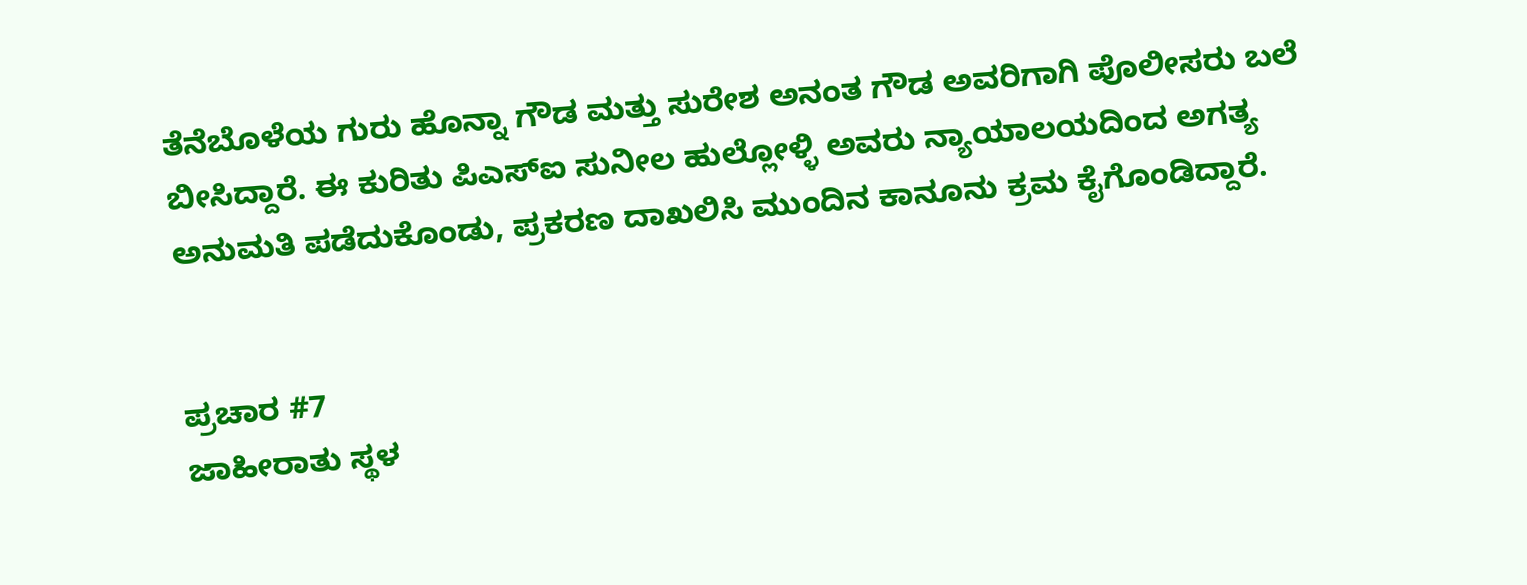ತೆನೆಬೊಳೆಯ ಗುರು ಹೊನ್ನಾ ಗೌಡ ಮತ್ತು ಸುರೇಶ ಅನಂತ ಗೌಡ ಅವರಿಗಾಗಿ ಪೊಲೀಸರು ಬಲೆ ಬೀಸಿದ್ದಾರೆ. ಈ ಕುರಿತು ಪಿಎಸ್‌ಐ ಸುನೀಲ ಹುಲ್ಲೋಳ್ಳಿ ಅವರು ನ್ಯಾಯಾಲಯದಿಂದ ಅಗತ್ಯ ಅನುಮತಿ ಪಡೆದುಕೊಂಡು, ಪ್ರಕರಣ ದಾಖಲಿಸಿ ಮುಂದಿನ ಕಾನೂನು ಕ್ರಮ ಕೈಗೊಂಡಿದ್ದಾರೆ.


ಪ್ರಚಾರ #7
ಜಾಹೀರಾತು ಸ್ಥಳ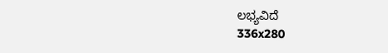ಲಭ್ಯವಿದೆ
336x280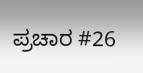ಪ್ರಚಾರ #26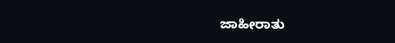ಜಾಹೀರಾತು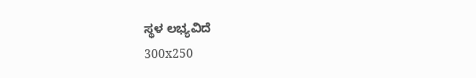ಸ್ಥಳ ಲಭ್ಯವಿದೆ
300x250